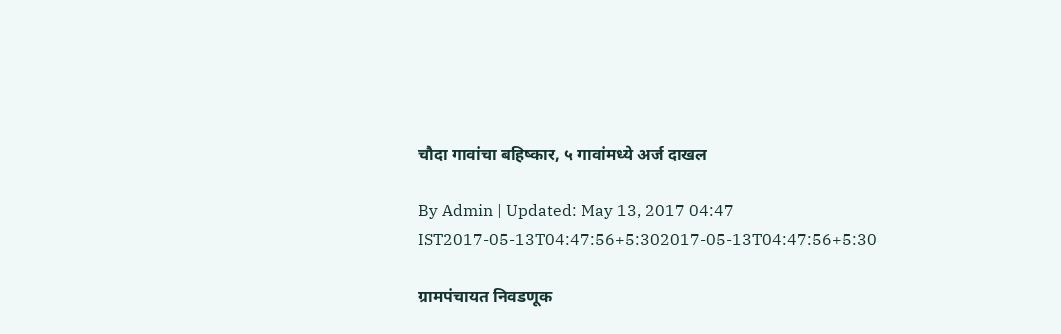चौदा गावांचा बहिष्कार, ५ गावांमध्ये अर्ज दाखल

By Admin | Updated: May 13, 2017 04:47 IST2017-05-13T04:47:56+5:302017-05-13T04:47:56+5:30

ग्रामपंचायत निवडणूक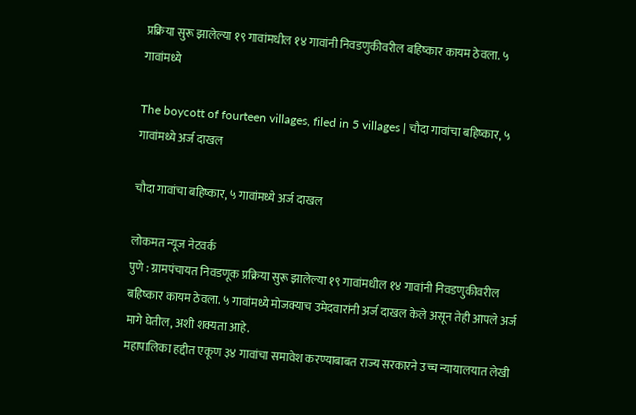प्रक्रिया सुरू झालेल्या १९ गावांमधील १४ गावांनी निवडणुकीवरील बहिष्कार कायम ठेवला. ५ गावांमध्ये

The boycott of fourteen villages, filed in 5 villages | चौदा गावांचा बहिष्कार, ५ गावांमध्ये अर्ज दाखल

चौदा गावांचा बहिष्कार, ५ गावांमध्ये अर्ज दाखल

लोकमत न्यूज नेटवर्क
पुणे : ग्रामपंचायत निवडणूक प्रक्रिया सुरू झालेल्या १९ गावांमधील १४ गावांनी निवडणुकीवरील बहिष्कार कायम ठेवला. ५ गावांमध्ये मोजक्याच उमेदवारांनी अर्ज दाखल केले असून तेही आपले अर्ज मागे घेतील, अशी शक्यता आहे.
महापालिका हद्दीत एकूण ३४ गावांचा समावेश करण्याबाबत राज्य सरकारने उच्च न्यायालयात लेखी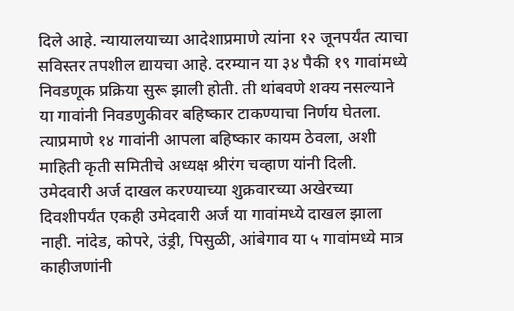दिले आहे. न्यायालयाच्या आदेशाप्रमाणे त्यांना १२ जूनपर्यंत त्याचा सविस्तर तपशील द्यायचा आहे. दरम्यान या ३४ पैकी १९ गावांमध्ये निवडणूक प्रक्रिया सुरू झाली होती. ती थांबवणे शक्य नसल्याने या गावांनी निवडणुकीवर बहिष्कार टाकण्याचा निर्णय घेतला.
त्याप्रमाणे १४ गावांनी आपला बहिष्कार कायम ठेवला, अशी माहिती कृती समितीचे अध्यक्ष श्रीरंग चव्हाण यांनी दिली. उमेदवारी अर्ज दाखल करण्याच्या शुक्रवारच्या अखेरच्या दिवशीपर्यंत एकही उमेदवारी अर्ज या गावांमध्ये दाखल झाला नाही. नांदेड, कोपरे, उंड्री, पिसुळी, आंबेगाव या ५ गावांमध्ये मात्र काहीजणांनी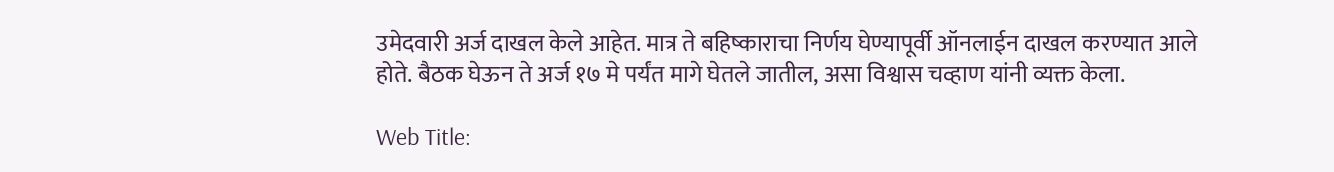उमेदवारी अर्ज दाखल केले आहेत. मात्र ते बहिष्काराचा निर्णय घेण्यापूर्वी ऑनलाईन दाखल करण्यात आले होते. बैठक घेऊन ते अर्ज १७ मे पर्यंत मागे घेतले जातील, असा विश्वास चव्हाण यांनी व्यक्त केला.

Web Title: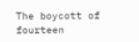The boycott of fourteen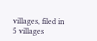villages, filed in 5 villages